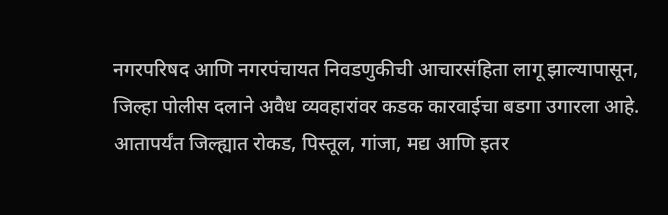नगरपरिषद आणि नगरपंचायत निवडणुकीची आचारसंहिता लागू झाल्यापासून, जिल्हा पोलीस दलाने अवैध व्यवहारांवर कडक कारवाईचा बडगा उगारला आहे. आतापर्यंत जिल्ह्यात रोकड, पिस्तूल, गांजा, मद्य आणि इतर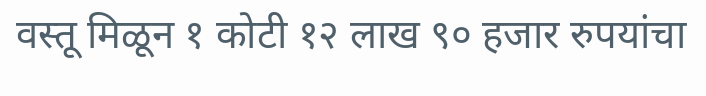वस्तू मिळून १ कोटी १२ लाख ९० हजार रुपयांचा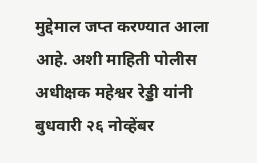मुद्देमाल जप्त करण्यात आला आहे. अशी माहिती पोलीस अधीक्षक महेश्वर रेड्डी यांनी बुधवारी २६ नोव्हेंबर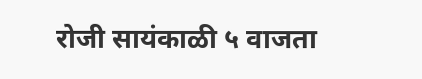रोजी सायंकाळी ५ वाजता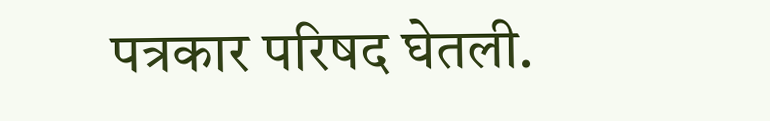पत्रकार परिषद घेतली.